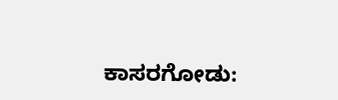ಕಾಸರಗೋಡು: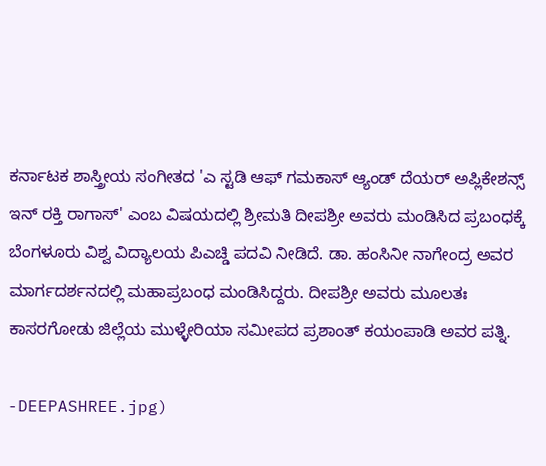ಕರ್ನಾಟಕ ಶಾಸ್ತ್ರೀಯ ಸಂಗೀತದ 'ಎ ಸ್ಟಡಿ ಆಫ್ ಗಮಕಾಸ್ ಆ್ಯಂಡ್ ದೆಯರ್ ಅಪ್ಲಿಕೇಶನ್ಸ್ ಇನ್ ರಕ್ತಿ ರಾಗಾಸ್' ಎಂಬ ವಿಷಯದಲ್ಲಿ ಶ್ರೀಮತಿ ದೀಪಶ್ರೀ ಅವರು ಮಂಡಿಸಿದ ಪ್ರಬಂಧಕ್ಕೆ ಬೆಂಗಳೂರು ವಿಶ್ವ ವಿದ್ಯಾಲಯ ಪಿಎಚ್ಡಿ ಪದವಿ ನೀಡಿದೆ. ಡಾ. ಹಂಸಿನೀ ನಾಗೇಂದ್ರ ಅವರ ಮಾರ್ಗದರ್ಶನದಲ್ಲಿ ಮಹಾಪ್ರಬಂಧ ಮಂಡಿಸಿದ್ದರು. ದೀಪಶ್ರೀ ಅವರು ಮೂಲತಃ ಕಾಸರಗೋಡು ಜಿಲ್ಲೆಯ ಮುಳ್ಳೇರಿಯಾ ಸಮೀಪದ ಪ್ರಶಾಂತ್ ಕಯಂಪಾಡಿ ಅವರ ಪತ್ನಿ.

-DEEPASHREE.jpg)